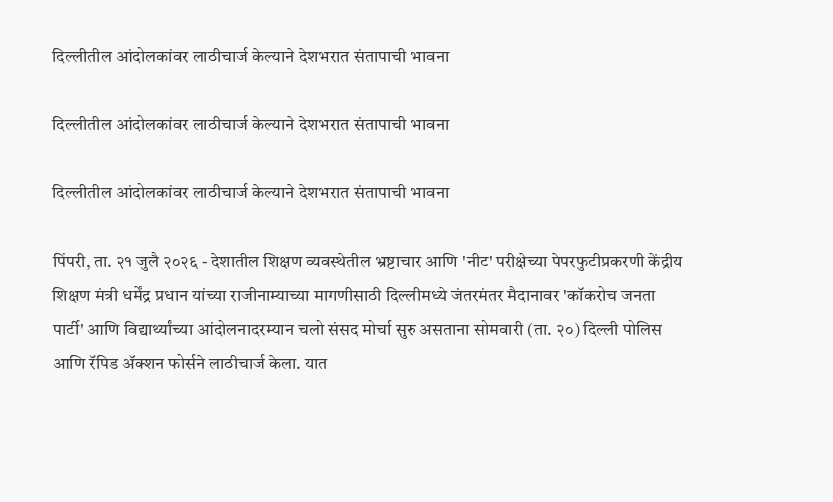दिल्लीतील आंदोलकांवर लाठीचार्ज केल्याने देशभरात संतापाची भावना

दिल्लीतील आंदोलकांवर लाठीचार्ज केल्याने देशभरात संतापाची भावना

दिल्लीतील आंदोलकांवर लाठीचार्ज केल्याने देशभरात संतापाची भावना

पिंपरी, ता. २१ जुलै २०२६ - देशातील शिक्षण व्यवस्थेतील भ्रष्टाचार आणि 'नीट' परीक्षेच्या पेपरफुटीप्रकरणी केंद्रीय शिक्षण मंत्री धर्मेंद्र प्रधान यांच्या राजीनाम्याच्या मागणीसाठी दिल्लीमध्ये जंतरमंतर मैदानावर 'कॉकरोच जनता पार्टी' आणि विद्यार्थ्यांच्या आंदोलनादरम्यान चलो संसद मोर्चा सुरु असताना सोमवारी (ता. २०) दिल्ली पोलिस आणि रॅपिड ॲक्शन फोर्सने लाठीचार्ज केला. यात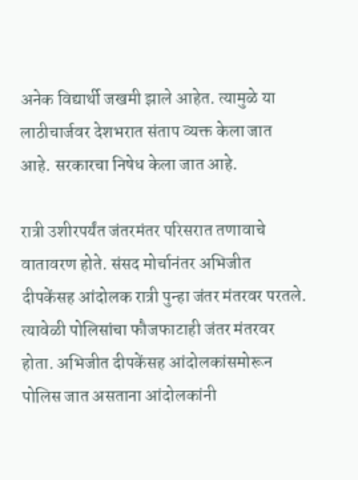अनेक विद्यार्थी जखमी झाले आहेत. त्यामुळे या लाठीचार्जवर देशभरात संताप व्यक्त केला जात आहे. सरकारचा निषेध केला जात आहे.

रात्री उशीरपर्यंत जंतरमंतर परिसरात तणावाचे वातावरण होते. संसद मोर्चानंतर अभिजीत दीपकेंसह आंदोलक रात्री पुन्हा जंतर मंतरवर परतले. त्यावेळी पोलिसांचा फौजफाटाही जंतर मंतरवर होता. अभिजीत दीपकेंसह आंदोलकांसमोरून पोलिस जात असताना आंदोलकांनी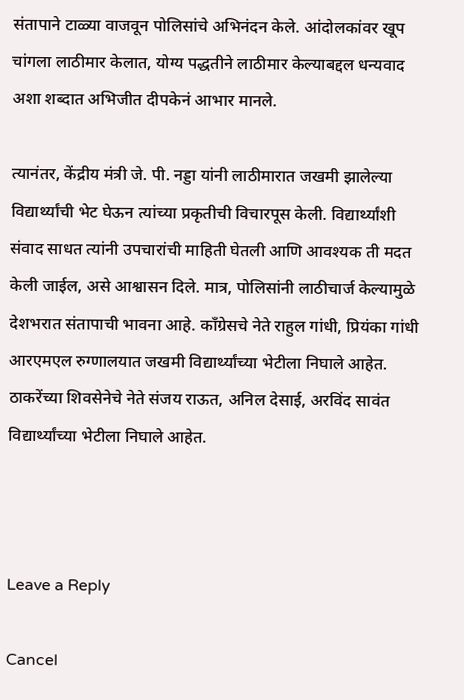संतापाने टाळ्या वाजवून पोलिसांचे अभिनंदन केले. आंदोलकांवर खूप चांगला लाठीमार केलात, योग्य पद्धतीने लाठीमार केल्याबद्दल धन्यवाद अशा शब्दात अभिजीत दीपकेनं आभार मानले.

त्यानंतर, केंद्रीय मंत्री जे. पी. नड्डा यांनी लाठीमारात जखमी झालेल्या विद्यार्थ्यांची भेट घेऊन त्यांच्या प्रकृतीची विचारपूस केली. विद्यार्थ्यांशी संवाद साधत त्यांनी उपचारांची माहिती घेतली आणि आवश्यक ती मदत केली जाईल, असे आश्वासन दिले. मात्र, पोलिसांनी लाठीचार्ज केल्यामुळे देशभरात संतापाची भावना आहे. कॉंग्रेसचे नेते राहुल गांधी, प्रियंका गांधी आरएमएल रुग्णालयात जखमी विद्यार्थ्यांच्या भेटीला निघाले आहेत. ठाकरेंच्या शिवसेनेचे नेते संजय राऊत, अनिल देसाई, अरविंद सावंत विद्यार्थ्यांच्या भेटीला निघाले आहेत.



Leave a Reply

Cancel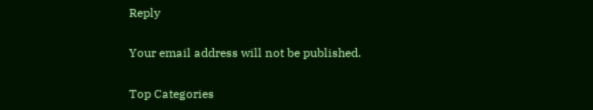Reply

Your email address will not be published.

Top Categories